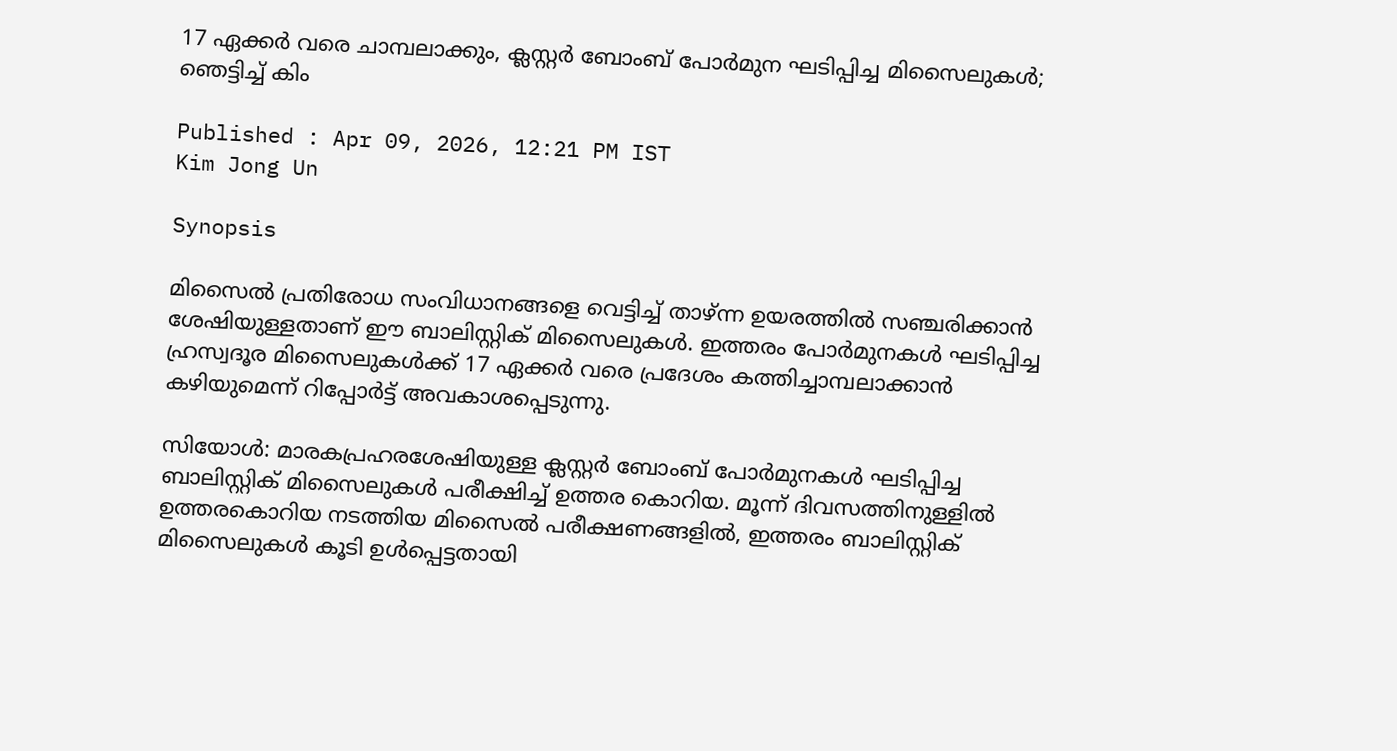17 ഏക്കര്‍ വരെ ചാമ്പലാക്കും, ക്ലസ്റ്റര്‍ ബോംബ് പോര്‍മുന ഘടിപ്പിച്ച മിസൈലുകള്‍; ഞെട്ടിച്ച് കിം

Published : Apr 09, 2026, 12:21 PM IST
Kim Jong Un

Synopsis

മിസൈല്‍ പ്രതിരോധ സംവിധാനങ്ങളെ വെട്ടിച്ച് താഴ്ന്ന ഉയരത്തില്‍ സഞ്ചരിക്കാന്‍ ശേഷിയുള്ളതാണ് ഈ ബാലിസ്റ്റിക് മിസൈലുകള്‍. ഇത്തരം പോര്‍മുനകള്‍ ഘടിപ്പിച്ച ഹ്രസ്വദൂര മിസൈലുകള്‍ക്ക് 17 ഏക്കര്‍ വരെ പ്രദേശം കത്തിച്ചാമ്പലാക്കാന്‍ കഴിയുമെന്ന് റിപ്പോര്‍ട്ട് അവകാശപ്പെടുന്നു.

സിയോള്‍: മാരകപ്രഹരശേഷിയുള്ള ക്ലസ്റ്റര്‍ ബോംബ് പോര്‍മുനകള്‍ ഘടിപ്പിച്ച ബാലിസ്റ്റിക് മിസൈലുകള്‍ പരീക്ഷിച്ച് ഉത്തര കൊറിയ. മൂന്ന് ദിവസത്തിനുള്ളില്‍ ഉത്തരകൊറിയ നടത്തിയ മിസൈല്‍ പരീക്ഷണങ്ങളില്‍, ഇത്തരം ബാലിസ്റ്റിക് മിസൈലുകള്‍ കൂടി ഉള്‍പ്പെട്ടതായി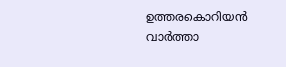ഉത്തരകൊറിയന്‍ വാര്‍ത്താ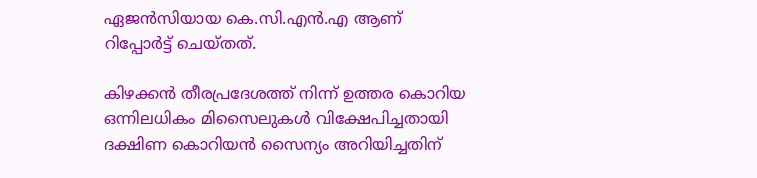ഏജന്‍സിയായ കെ.സി.എന്‍.എ ആണ് റിപ്പോര്‍ട്ട് ചെയ്തത്.

കിഴക്കന്‍ തീരപ്രദേശത്ത് നിന്ന് ഉത്തര കൊറിയ ഒന്നിലധികം മിസൈലുകള്‍ വിക്ഷേപിച്ചതായി ദക്ഷിണ കൊറിയന്‍ സൈന്യം അറിയിച്ചതിന്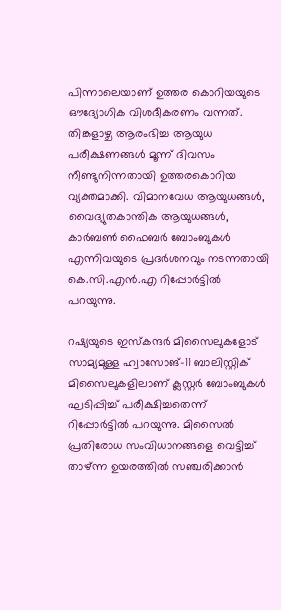പിന്നാലെയാണ് ഉത്തര കൊറിയയുടെ ഔദ്യോഗിക വിശദീകരണം വന്നത്. തിങ്കളാഴ്ച ആരംഭിച്ച ആയുധ പരീക്ഷണങ്ങള്‍ മൂന്ന് ദിവസം നീണ്ടുനിന്നതായി ഉത്തരകൊറിയ വ്യക്തമാക്കി. വിമാനവേധ ആയുധങ്ങള്‍, വൈദ്യുതകാന്തിക ആയുധങ്ങള്‍, കാര്‍ബണ്‍ ഫൈബര്‍ ബോംബുകള്‍ എന്നിവയുടെ പ്രദര്‍ശനവും നടന്നതായി കെ.സി.എന്‍.എ റിപ്പോര്‍ട്ടില്‍ പറയുന്നു.

റഷ്യയുടെ ഇസ്‌കന്ദര്‍ മിസൈലുകളോട് സാമ്യമുള്ള ഹ്വാസോങ്-11 ബാലിസ്റ്റിക് മിസൈലുകളിലാണ് ക്ലസ്റ്റര്‍ ബോംബുകള്‍ ഘടിപ്പിച്ച് പരീക്ഷിച്ചതെന്ന് റിപ്പോര്‍ട്ടില്‍ പറയുന്നു. മിസൈല്‍ പ്രതിരോധ സംവിധാനങ്ങളെ വെട്ടിച്ച് താഴ്ന്ന ഉയരത്തില്‍ സഞ്ചരിക്കാന്‍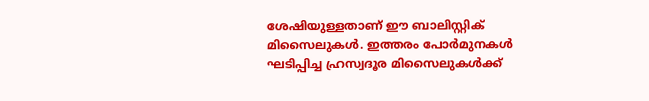ശേഷിയുള്ളതാണ് ഈ ബാലിസ്റ്റിക് മിസൈലുകള്‍. ഇത്തരം പോര്‍മുനകള്‍ ഘടിപ്പിച്ച ഹ്രസ്വദൂര മിസൈലുകള്‍ക്ക്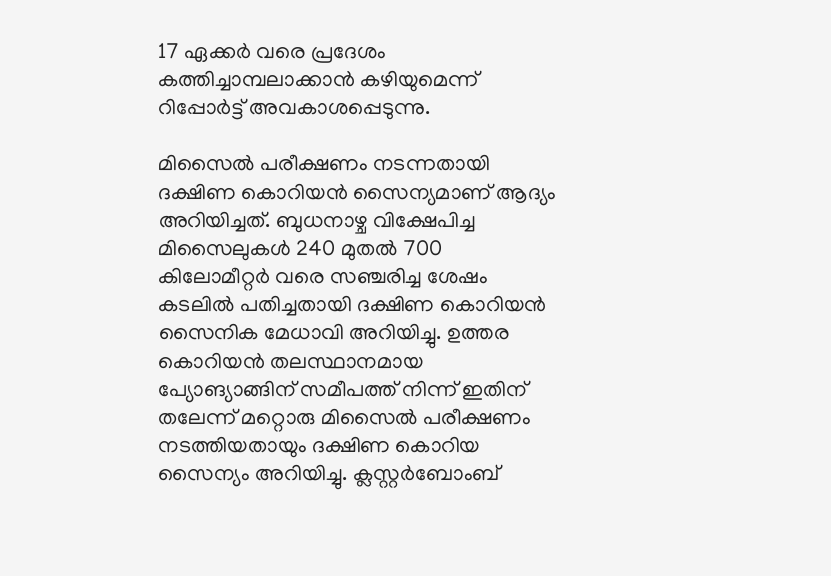17 ഏക്കര്‍ വരെ പ്രദേശം കത്തിച്ചാമ്പലാക്കാന്‍ കഴിയുമെന്ന് റിപ്പോര്‍ട്ട് അവകാശപ്പെടുന്നു.

മിസൈല്‍ പരീക്ഷണം നടന്നതായി ദക്ഷിണ കൊറിയന്‍ സൈന്യമാണ് ആദ്യം അറിയിച്ചത്. ബുധനാഴ്ച വിക്ഷേപിച്ച മിസൈലുകള്‍ 240 മുതല്‍ 700 കിലോമീറ്റര്‍ വരെ സഞ്ചരിച്ച ശേഷം കടലില്‍ പതിച്ചതായി ദക്ഷിണ കൊറിയന്‍ സൈനിക മേധാവി അറിയിച്ചു. ഉത്തര കൊറിയന്‍ തലസ്ഥാനമായ പ്യോങ്യാങ്ങിന് സമീപത്ത് നിന്ന് ഇതിന് തലേന്ന് മറ്റൊരു മിസൈല്‍ പരീക്ഷണം നടത്തിയതായും ദക്ഷിണ കൊറിയ സൈന്യം അറിയിച്ചു. ക്ലസ്റ്റര്‍ബോംബ്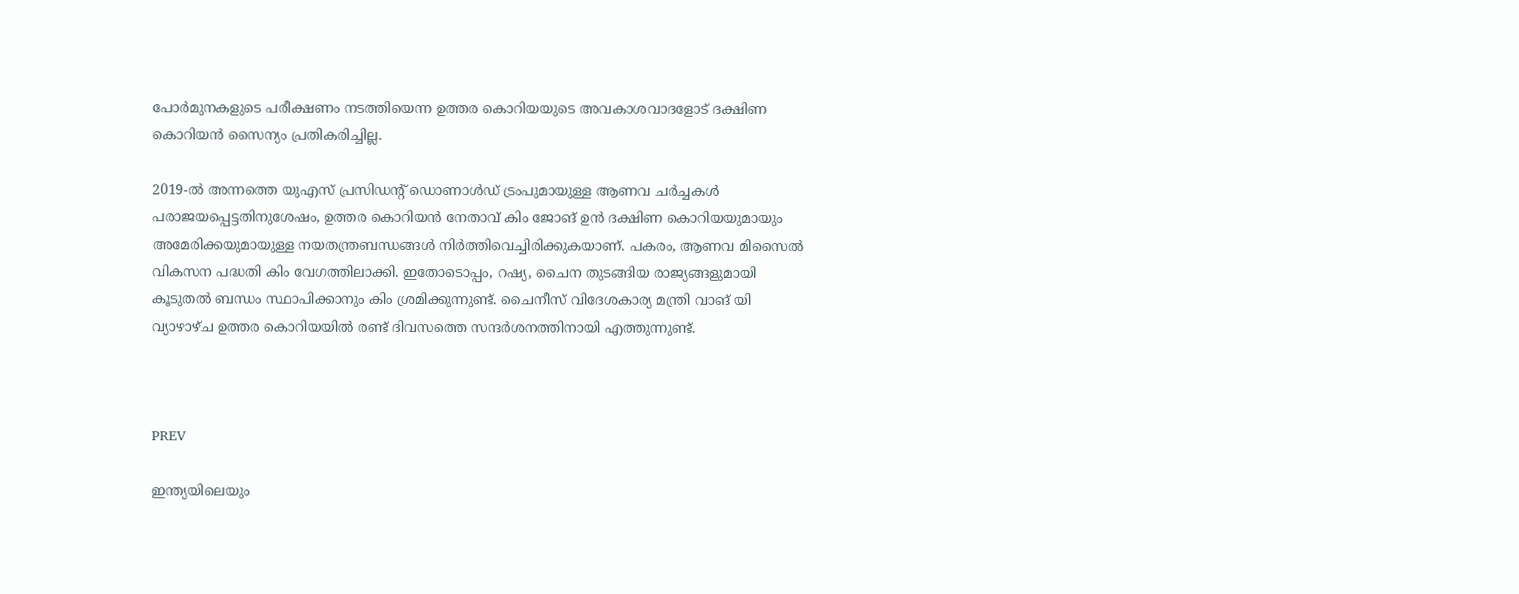പോര്‍മുനകളുടെ പരീക്ഷണം നടത്തിയെന്ന ഉത്തര കൊറിയയുടെ അവകാശവാദളോട് ദക്ഷിണ കൊറിയന്‍ സൈന്യം പ്രതികരിച്ചില്ല.

2019-ല്‍ അന്നത്തെ യുഎസ് പ്രസിഡന്റ് ഡൊണാള്‍ഡ് ട്രംപുമായുള്ള ആണവ ചര്‍ച്ചകള്‍ പരാജയപ്പെട്ടതിനുശേഷം, ഉത്തര കൊറിയന്‍ നേതാവ് കിം ജോങ് ഉന്‍ ദക്ഷിണ കൊറിയയുമായും അമേരിക്കയുമായുള്ള നയതന്ത്രബന്ധങ്ങള്‍ നിര്‍ത്തിവെച്ചിരിക്കുകയാണ്. പകരം, ആണവ മിസൈല്‍ വികസന പദ്ധതി കിം വേഗത്തിലാക്കി. ഇതോടൊപ്പം, റഷ്യ, ചൈന തുടങ്ങിയ രാജ്യങ്ങളുമായി കൂടുതല്‍ ബന്ധം സ്ഥാപിക്കാനും കിം ശ്രമിക്കുന്നുണ്ട്. ചൈനീസ് വിദേശകാര്യ മന്ത്രി വാങ് യി വ്യാഴാഴ്ച ഉത്തര കൊറിയയില്‍ രണ്ട് ദിവസത്തെ സന്ദര്‍ശനത്തിനായി എത്തുന്നുണ്ട്.



PREV

ഇന്ത്യയിലെയും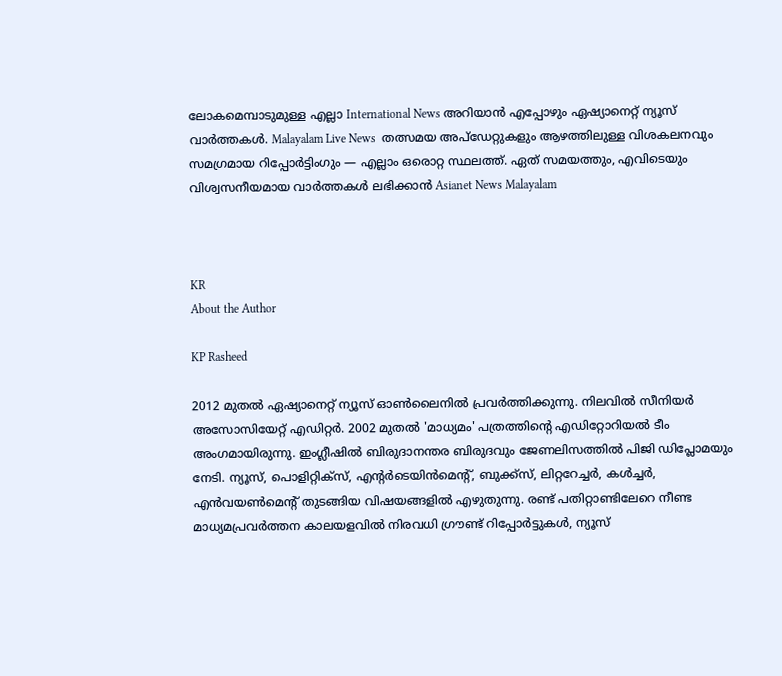ലോകമെമ്പാടുമുള്ള എല്ലാ International News അറിയാൻ എപ്പോഴും ഏഷ്യാനെറ്റ് ന്യൂസ് വാർത്തകൾ. Malayalam Live News  തത്സമയ അപ്‌ഡേറ്റുകളും ആഴത്തിലുള്ള വിശകലനവും സമഗ്രമായ റിപ്പോർട്ടിംഗും — എല്ലാം ഒരൊറ്റ സ്ഥലത്ത്. ഏത് സമയത്തും, എവിടെയും വിശ്വസനീയമായ വാർത്തകൾ ലഭിക്കാൻ Asianet News Malayalam



KR
About the Author

KP Rasheed

2012 മുതല്‍ ഏഷ്യാനെറ്റ് ന്യൂസ് ഓണ്‍ലൈനില്‍ പ്രവര്‍ത്തിക്കുന്നു. നിലവില്‍ സീനിയര്‍ അസോസിയേറ്റ് എഡിറ്റര്‍. 2002 മുതല്‍ 'മാധ്യമം' പത്രത്തിന്റെ എഡിറ്റോറിയല്‍ ടീം അംഗമായിരുന്നു. ഇംഗ്ലീഷില്‍ ബിരുദാനന്തര ബിരുദവും ജേണലിസത്തില്‍ പിജി ഡിപ്ലോമയും നേടി. ന്യൂസ്, പൊളിറ്റിക്‌സ്, എന്റര്‍ടെയിന്‍മെന്റ്, ബുക്ക്‌സ്, ലിറ്ററേച്ചര്‍, കള്‍ച്ചര്‍, എന്‍വയണ്‍മെന്റ് തുടങ്ങിയ വിഷയങ്ങളില്‍ എഴുതുന്നു. രണ്ട് പതിറ്റാണ്ടിലേറെ നീണ്ട മാധ്യമപ്രവര്‍ത്തന കാലയളവില്‍ നിരവധി ഗ്രൗണ്ട് റിപ്പോര്‍ട്ടുകള്‍, ന്യൂസ്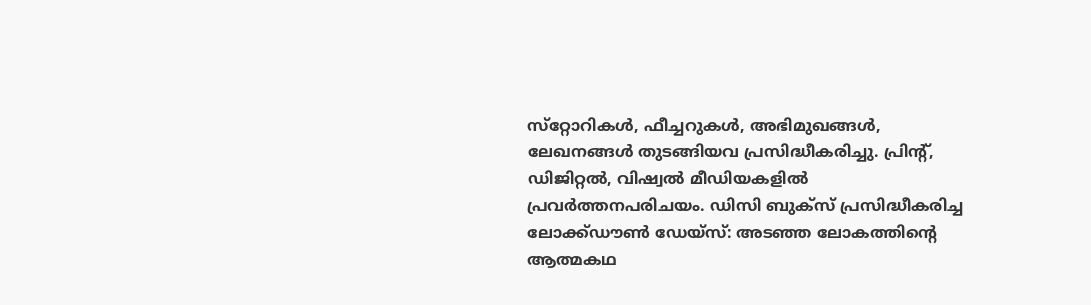സ്‌റ്റോറികള്‍, ഫീച്ചറുകള്‍, അഭിമുഖങ്ങള്‍, ലേഖനങ്ങള്‍ തുടങ്ങിയവ പ്രസിദ്ധീകരിച്ചു. പ്രിന്റ്, ഡിജിറ്റല്‍, വിഷ്വല്‍ മീഡിയകളില്‍ പ്രവര്‍ത്തനപരിചയം. ഡിസി ബുക്സ് പ്രസിദ്ധീകരിച്ച ലോക്ക്ഡൗണ്‍ ഡേയ്സ്: അടഞ്ഞ ലോകത്തിന്റെ ആത്മകഥ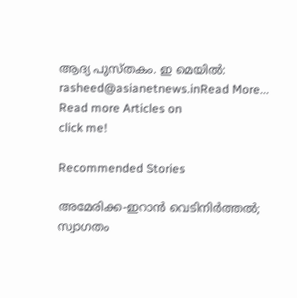ആദ്യ പുസ്തകം. ഇ മെയില്‍: rasheed@asianetnews.inRead More...
Read more Articles on
click me!

Recommended Stories

അമേരിക്ക-ഇറാൻ വെടിനിർത്തൽ; സ്വാഗതം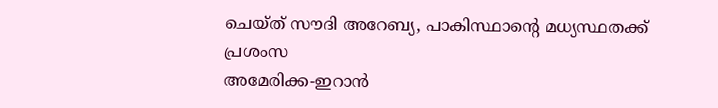ചെയ്ത് സൗദി അറേബ്യ, പാകിസ്ഥാന്‍റെ മധ്യസ്ഥതക്ക് പ്രശംസ
അമേരിക്ക-ഇറാൻ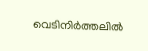വെടിനിർത്തലിൽ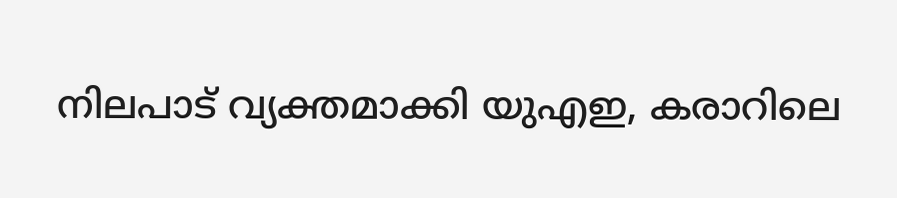നിലപാട് വ്യക്തമാക്കി യുഎഇ, കരാറിലെ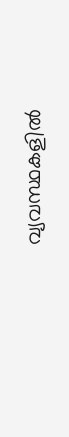വ്യവസ്ഥകളിൽ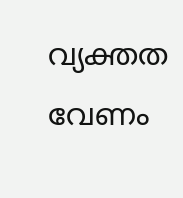വ്യക്തത വേണം